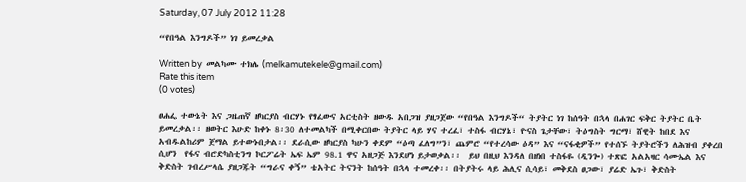Saturday, 07 July 2012 11:28

“የበዓል እንግዶች” ነገ ይመረቃል

Written by  መልካሙ ተክሌ (melkamutekele@gmail.com)
Rate this item
(0 votes)

ፀሐፌ ተውኔት እና ጋዜጠኛ ዘካርያስ ብርሃኑ የፃፈውና አርቲስት ዘውዱ አበጋዝ ያዘጋጀው “የበዓል እንግዶች“ ትያትር ነገ ከሰዓት በኋላ በሐገር ፍቅር ትያትር ቤት ይመረቃል፡፡ ዘወትር እሁድ ከቀኑ 8፡30 ለተመልካች በሚቀርበው ትያትር ላይ ሃና ተረፈ፣ ተስፋ ብርሃኔ፣ ዮናስ ጌታቸው፣ ትዕግስት ግርማ፣ ሸዊት ከበደ እና አብዱልከሪም ጀማል ይተውኑበታል፡፡ ደራሲው ዘካርያስ ካሁን ቀደም “ዕጣ ፈለግ”ን፣ ጨምሮ “የተረሳው ዕዳ” እና “ናፋቂዎች” የተሰኙ ትያትሮችን ለሕዝብ ያቀረበ ሲሆን  የፋና ብሮድካስቲንግ ኮርፖሬት ኤፍ ኤም 98.1 ዋና አዘጋጅ እንደሆነ ይታወቃል፡፡  ይህ በዚህ እንዳለ በዘነበ ተስፋዬ (ዲንጐ) ተጽፎ አልአዛር ሳሙኤል እና ቅድስት ገብረሥላሴ ያዘጋጁት “ግራና ቀኝ” ቴአትር ትናንት ከሰዓት በኋላ ተመረቀ፡፡ በትያትሩ ላይ ሕሊና ሲሳይ፣ መቅደስ ፀጋው፣ ያሬድ ኤጉ፣ ቅድስት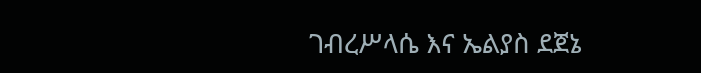ገብረሥላሴ እና ኤልያስ ደጀኔ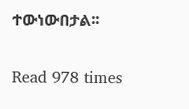ተውነውበታል፡፡

Read 978 times